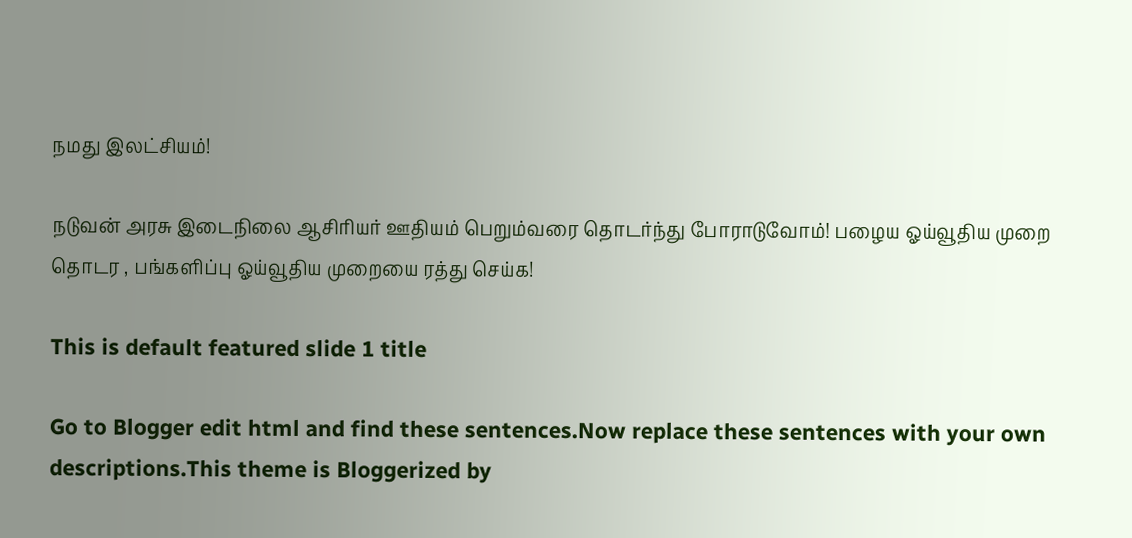நமது இலட்சியம்!

நடுவன் அரசு இடைநிலை ஆசிரியர் ஊதியம் பெறும்வரை தொடர்ந்து போராடுவோம்! பழைய ஓய்வூதிய முறை தொடர , பங்களிப்பு ஓய்வூதிய முறையை ரத்து செய்க!

This is default featured slide 1 title

Go to Blogger edit html and find these sentences.Now replace these sentences with your own descriptions.This theme is Bloggerized by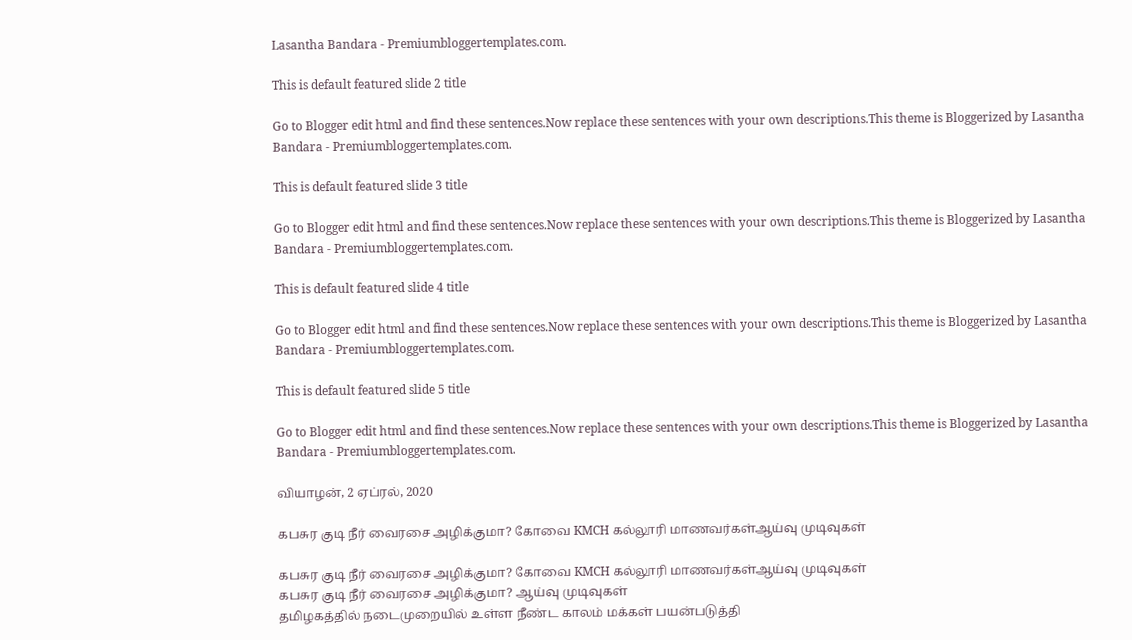Lasantha Bandara - Premiumbloggertemplates.com.

This is default featured slide 2 title

Go to Blogger edit html and find these sentences.Now replace these sentences with your own descriptions.This theme is Bloggerized by Lasantha Bandara - Premiumbloggertemplates.com.

This is default featured slide 3 title

Go to Blogger edit html and find these sentences.Now replace these sentences with your own descriptions.This theme is Bloggerized by Lasantha Bandara - Premiumbloggertemplates.com.

This is default featured slide 4 title

Go to Blogger edit html and find these sentences.Now replace these sentences with your own descriptions.This theme is Bloggerized by Lasantha Bandara - Premiumbloggertemplates.com.

This is default featured slide 5 title

Go to Blogger edit html and find these sentences.Now replace these sentences with your own descriptions.This theme is Bloggerized by Lasantha Bandara - Premiumbloggertemplates.com.

வியாழன், 2 ஏப்ரல், 2020

கபசுர குடி நீர் வைரசை அழிக்குமா? கோவை KMCH கல்லூரி மாணவர்கள்ஆய்வு முடிவுகள்

கபசுர குடி நீர் வைரசை அழிக்குமா? கோவை KMCH கல்லூரி மாணவர்கள்ஆய்வு முடிவுகள்
கபசுர குடி நீர் வைரசை அழிக்குமா? ஆய்வு முடிவுகள்
தமிழகத்தில் நடைமுறையில் உள்ள நீண்ட காலம் மக்கள் பயன்படுத்தி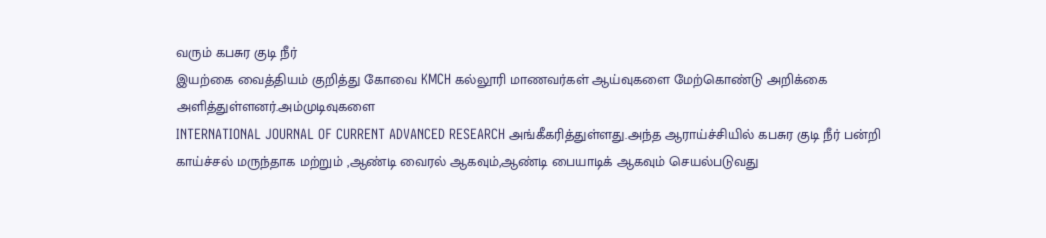வரும் கபசுர குடி நீர்
இயற்கை வைத்தியம் குறித்து கோவை KMCH கல்லூரி மாணவர்கள் ஆய்வுகளை மேற்கொண்டு அறிக்கை அளித்துள்ளனர்.அம்முடிவுகளை
INTERNATIONAL JOURNAL OF CURRENT ADVANCED RESEARCH அங்கீகரித்துள்ளது.அந்த ஆராய்ச்சியில் கபசுர குடி நீர் பன்றி காய்ச்சல் மருந்தாக மற்றும் ,ஆண்டி வைரல் ஆகவும்,ஆண்டி பையாடிக் ஆகவும் செயல்படுவது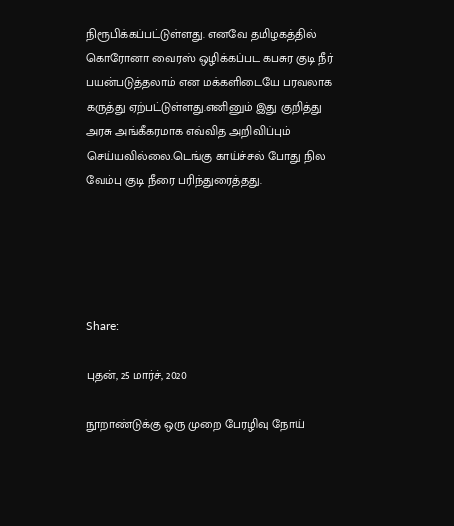நிரூபிக்கப்பட்டுள்ளது. எனவே தமிழகத்தில் கொரோனா வைரஸ் ஒழிக்கப்பட கபசுர குடி நீர் பயன்படுத்தலாம் என மக்களிடையே பரவலாக கருத்து ஏற்பட்டுள்ளது.எனினும் இது குறித்து அரசு அங்கீகரமாக எவ்வித அறிவிப்பும் செய்யவில்லை.டெங்கு காய்ச்சல் போது நில வேம்பு குடி நீரை பரிந்துரைத்தது.





Share:

புதன், 25 மார்ச், 2020

நூறாண்டுக்கு ஒரு முறை பேரழிவு நோய்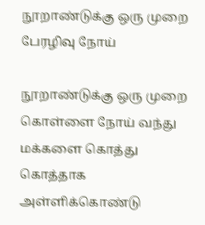நூறாண்டுக்கு ஒரு முறை பேரழிவு நோய்

நூறாண்டுக்கு ஒரு முறை கொள்ளை நோய் வந்து மக்களை கொத்து கொத்தாக அள்ளிக்கொண்டு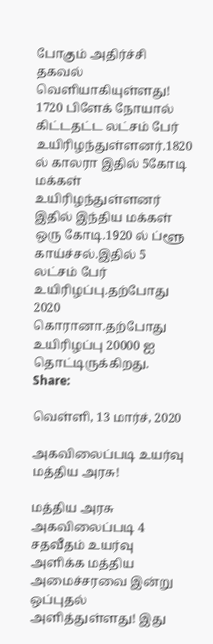போகும் அதிர்ச்சி தகவல் வெளியாகியுள்ளது!
1720 பிளேக் நோயால் கிட்டதட்ட லட்சம் பேர் உயிரிழந்துள்ளனர்.1820  ல் காலரா இதில் 5கோடி மக்கள் உயிரிழந்துள்ளனர் இதில் இந்திய மக்கள் ஒரு கோடி.1920 ல் ப்ளூ காய்ச்சல்.இதில் 5 லட்சம் பேர் உயிரிழப்பு.தற்போது 2020 கொரானா.தற்போது உயிரிழப்பு 20000 ஐ தொட்டிருக்கிறது.
Share:

வெள்ளி, 13 மார்ச், 2020

அகவிலைப்படி உயர்வு மத்திய அரசு!

மத்திய அரசு அகவிலைப்படி 4 சதவீதம் உயர்வு அளிக்க மத்திய அமைச்சரவை இன்று ஒப்புதல் அளித்துள்ளது! இது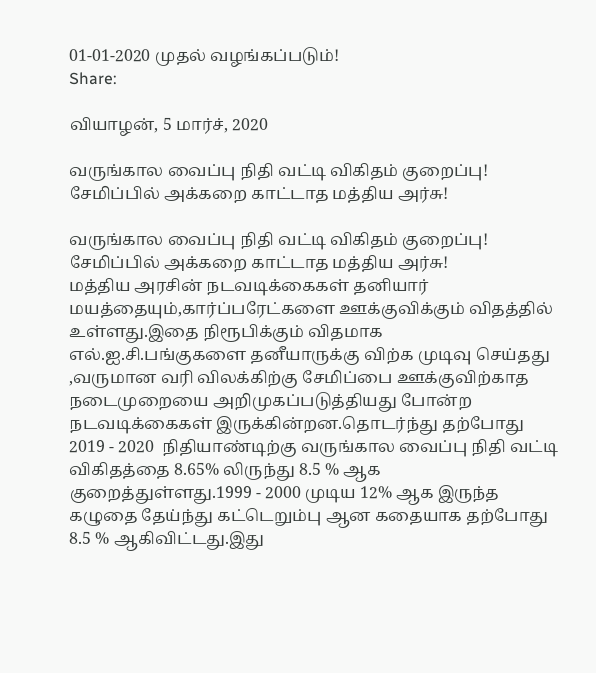01-01-2020 முதல் வழங்கப்படும்!
Share:

வியாழன், 5 மார்ச், 2020

வருங்கால வைப்பு நிதி வட்டி விகிதம் குறைப்பு! சேமிப்பில் அக்கறை காட்டாத மத்திய அர்சு!

வருங்கால வைப்பு நிதி வட்டி விகிதம் குறைப்பு! சேமிப்பில் அக்கறை காட்டாத மத்திய அர்சு!
மத்திய அரசின் நடவடிக்கைகள் தனியார் மயத்தையும்,கார்ப்பரேட்களை ஊக்குவிக்கும் விதத்தில் உள்ளது.இதை நிரூபிக்கும் விதமாக எல்.ஐ.சி.பங்குகளை தனீயாருக்கு விற்க முடிவு செய்தது ,வருமான வரி விலக்கிற்கு சேமிப்பை ஊக்குவிற்காத நடைமுறையை அறிமுகப்படுத்தியது போன்ற நடவடிக்கைகள் இருக்கின்றன.தொடர்ந்து தற்போது 2019 - 2020  நிதியாண்டிற்கு வருங்கால வைப்பு நிதி வட்டி விகிதத்தை 8.65% லிருந்து 8.5 % ஆக குறைத்துள்ளது.1999 - 2000 முடிய 12% ஆக இருந்த கழுதை தேய்ந்து கட்டெறும்பு ஆன கதையாக தற்போது 8.5 % ஆகிவிட்டது.இது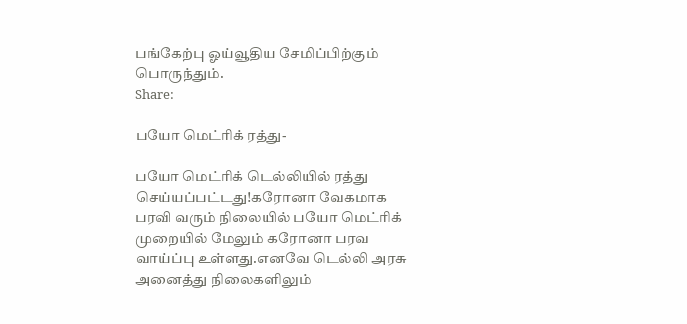பங்கேற்பு ஓய்வூதிய சேமிப்பிற்கும் பொருந்தும்.
Share:

பயோ மெட்ரிக் ரத்து-

பயோ மெட்ரிக் டெல்லியில் ரத்து செய்யப்பட்டது!கரோனா வேகமாக பரவி வரும் நிலையில் பயோ மெட்ரிக் முறையில் மேலும் கரோனா பரவ வாய்ப்பு உள்ளது.எனவே டெல்லி அரசு அனைத்து நிலைகளிலும்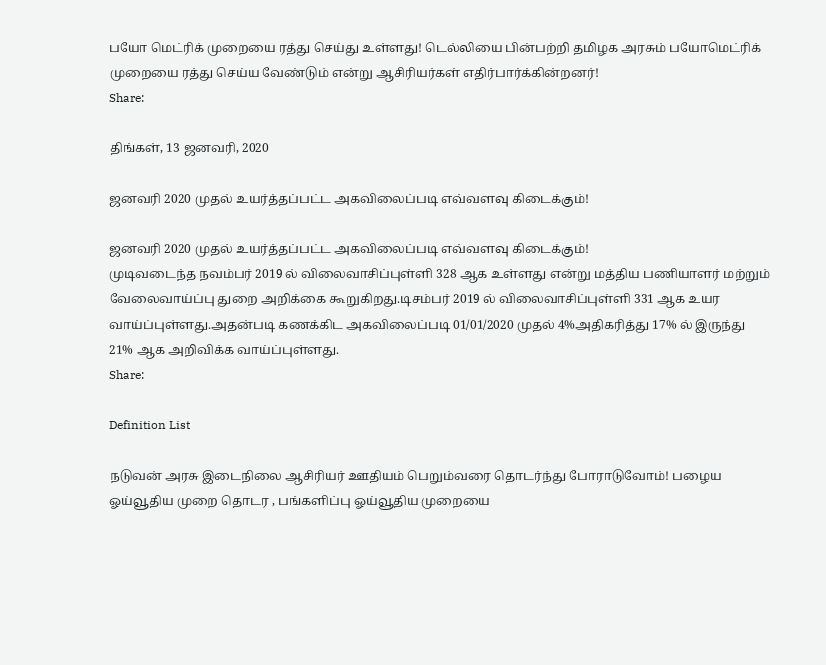பயோ மெட்ரிக் முறையை ரத்து செய்து உள்ளது! டெல்லியை பின்பற்றி தமிழக அரசும் பயோமெட்ரிக் முறையை ரத்து செய்ய வேண்டும் என்று ஆசிரியர்கள் எதிர்பார்க்கின்றனர்!
Share:

திங்கள், 13 ஜனவரி, 2020

ஜனவரி 2020 முதல் உயர்த்தப்பட்ட அகவிலைப்படி எவ்வளவு கிடைக்கும்!

ஜனவரி 2020 முதல் உயர்த்தப்பட்ட அகவிலைப்படி எவ்வளவு கிடைக்கும்!
முடிவடைந்த நவம்பர் 2019 ல் விலைவாசிப்புள்ளி 328 ஆக உள்ளது என்று மத்திய பணியாளர் மற்றும் வேலைவாய்ப்பு துறை அறிக்கை கூறுகிறது.டிசம்பர் 2019 ல் விலைவாசிப்புள்ளி 331 ஆக உயர வாய்ப்புள்ளது.அதன்படி கணக்கிட அகவிலைப்படி 01/01/2020 முதல் 4%அதிகரித்து 17% ல் இருந்து 21% ஆக அறிவிக்க வாய்ப்புள்ளது.
Share:

Definition List

நடுவன் அரசு இடைநிலை ஆசிரியர் ஊதியம் பெறும்வரை தொடர்ந்து போராடுவோம்! பழைய ஓய்வூதிய முறை தொடர , பங்களிப்பு ஓய்வூதிய முறையை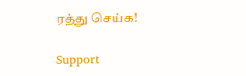ரத்து செய்க!

Support